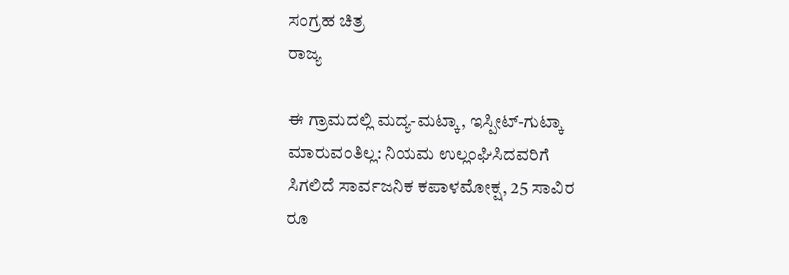ಸಂಗ್ರಹ ಚಿತ್ರ
ರಾಜ್ಯ

ಈ ಗ್ರಾಮದಲ್ಲಿ ಮದ್ಯ-ಮಟ್ಕಾ, ಇಸ್ಪೀಟ್-ಗುಟ್ಕಾ ಮಾರುವಂತಿಲ್ಲ: ನಿಯಮ ಉಲ್ಲಂಘಿಸಿದವರಿಗೆ ಸಿಗಲಿದೆ ಸಾರ್ವಜನಿಕ ಕಪಾಳಮೋಕ್ಷ, 25 ಸಾವಿರ ರೂ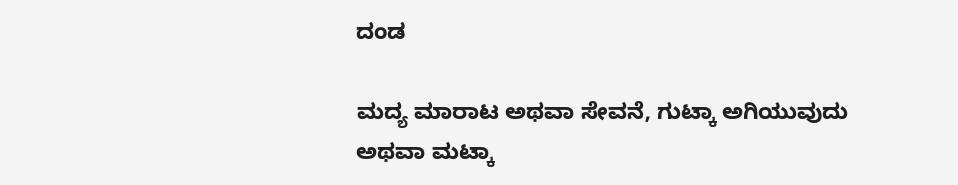ದಂಡ

ಮದ್ಯ ಮಾರಾಟ ಅಥವಾ ಸೇವನೆ, ಗುಟ್ಕಾ ಅಗಿಯುವುದು ಅಥವಾ ಮಟ್ಕಾ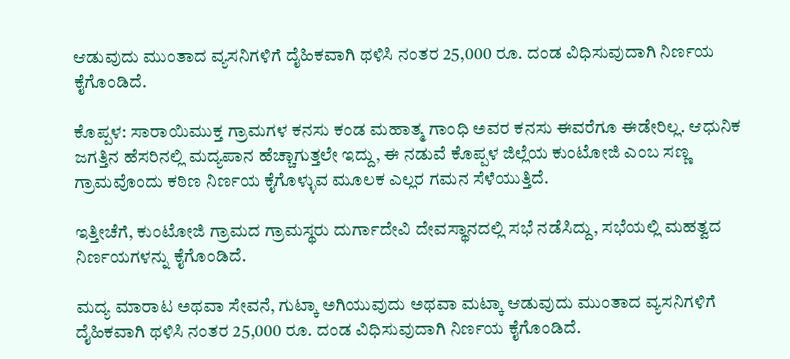ಆಡುವುದು ಮುಂತಾದ ವ್ಯಸನಿಗಳಿಗೆ ದೈಹಿಕವಾಗಿ ಥಳಿಸಿ ನಂತರ 25,000 ರೂ. ದಂಡ ವಿಧಿಸುವುದಾಗಿ ನಿರ್ಣಯ ಕೈಗೊಂಡಿದೆ.

ಕೊಪ್ಪಳ: ಸಾರಾಯಿಮುಕ್ತ ಗ್ರಾಮಗಳ ಕನಸು ಕಂಡ ಮಹಾತ್ಮ ಗಾಂಧಿ ಅವರ ಕನಸು ಈವರೆಗೂ ಈಡೇರಿಲ್ಲ. ಆಧುನಿಕ ಜಗತ್ತಿನ ಹೆಸರಿನಲ್ಲಿ ಮದ್ಯಪಾನ ಹೆಚ್ಚಾಗುತ್ತಲೇ ಇದ್ದು, ಈ ನಡುವೆ ಕೊಪ್ಪಳ ಜಿಲ್ಲೆಯ ಕುಂಟೋಜಿ ಎಂಬ ಸಣ್ಣ ಗ್ರಾಮವೊಂದು ಕಠಿಣ ನಿರ್ಣಯ ಕೈಗೊಳ್ಳುವ ಮೂಲಕ ಎಲ್ಲರ ಗಮನ ಸೆಳೆಯುತ್ತಿದೆ.

ಇತ್ತೀಚೆಗೆ, ಕುಂಟೋಜಿ ಗ್ರಾಮದ ಗ್ರಾಮಸ್ಥರು ದುರ್ಗಾದೇವಿ ದೇವಸ್ಥಾನದಲ್ಲಿ ಸಭೆ ನಡೆಸಿದ್ದು, ಸಭೆಯಲ್ಲಿ ಮಹತ್ವದ ನಿರ್ಣಯಗಳನ್ನು ಕೈಗೊಂಡಿದೆ.

ಮದ್ಯ ಮಾರಾಟ ಅಥವಾ ಸೇವನೆ, ಗುಟ್ಕಾ ಅಗಿಯುವುದು ಅಥವಾ ಮಟ್ಕಾ ಆಡುವುದು ಮುಂತಾದ ವ್ಯಸನಿಗಳಿಗೆ ದೈಹಿಕವಾಗಿ ಥಳಿಸಿ ನಂತರ 25,000 ರೂ. ದಂಡ ವಿಧಿಸುವುದಾಗಿ ನಿರ್ಣಯ ಕೈಗೊಂಡಿದೆ.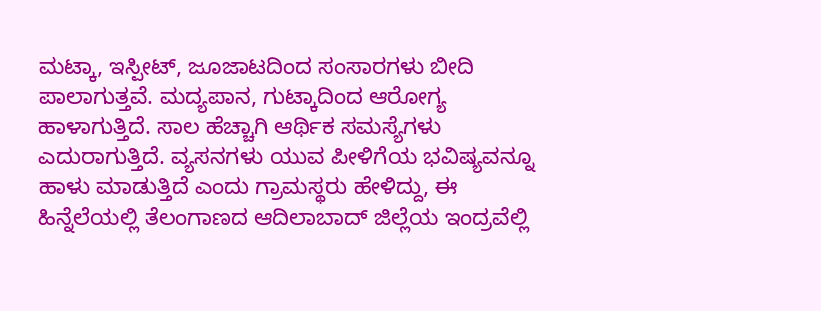ಮಟ್ಕಾ, ಇಸ್ಪೀಟ್, ಜೂಜಾಟದಿಂದ ಸಂಸಾರಗಳು ಬೀದಿ ಪಾಲಾಗುತ್ತವೆ. ಮದ್ಯಪಾನ, ಗುಟ್ಕಾದಿಂದ ಆರೋಗ್ಯ ಹಾಳಾಗುತ್ತಿದೆ. ಸಾಲ ಹೆಚ್ಚಾಗಿ ಆರ್ಥಿಕ ಸಮಸ್ಯೆಗಳು ಎದುರಾಗುತ್ತಿದೆ. ವ್ಯಸನಗಳು ಯುವ ಪೀಳಿಗೆಯ ಭವಿಷ್ಯವನ್ನೂ ಹಾಳು ಮಾಡುತ್ತಿದೆ ಎಂದು ಗ್ರಾಮಸ್ಥರು ಹೇಳಿದ್ದು, ಈ ಹಿನ್ನೆಲೆಯಲ್ಲಿ ತೆಲಂಗಾಣದ ಆದಿಲಾಬಾದ್ ಜಿಲ್ಲೆಯ ಇಂದ್ರವೆಲ್ಲಿ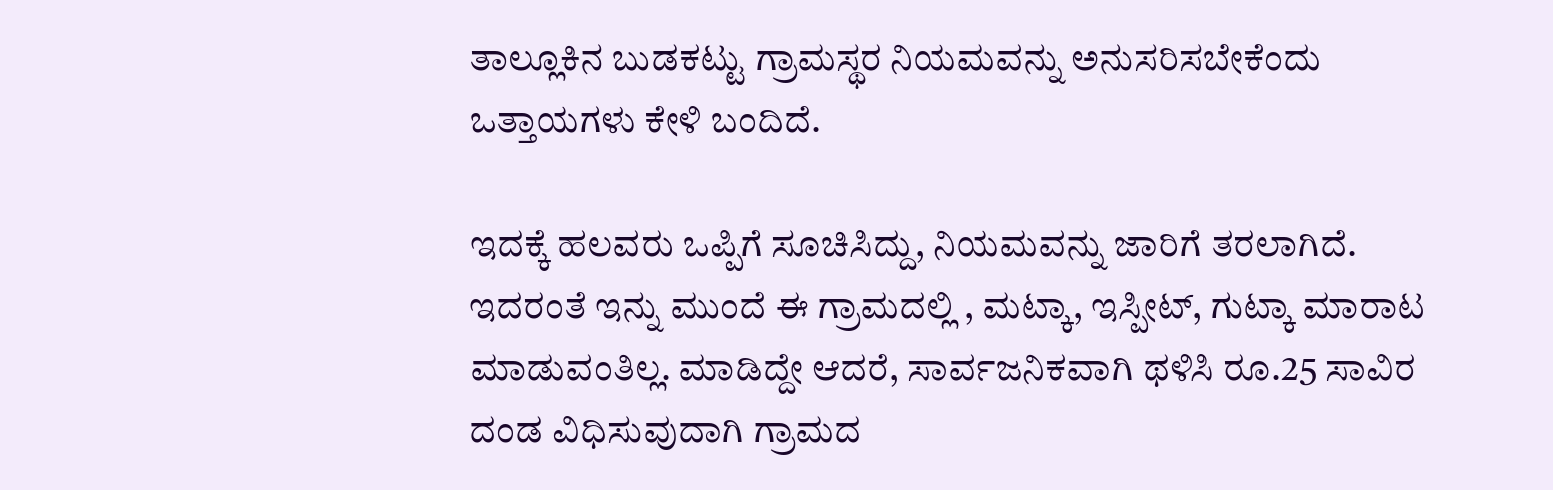ತಾಲ್ಲೂಕಿನ ಬುಡಕಟ್ಟು ಗ್ರಾಮಸ್ಥರ ನಿಯಮವನ್ನು ಅನುಸರಿಸಬೇಕೆಂದು ಒತ್ತಾಯಗಳು ಕೇಳಿ ಬಂದಿದೆ.

ಇದಕ್ಕೆ ಹಲವರು ಒಪ್ಪಿಗೆ ಸೂಚಿಸಿದ್ದು, ನಿಯಮವನ್ನು ಜಾರಿಗೆ ತರಲಾಗಿದೆ. ಇದರಂತೆ ಇನ್ನು ಮುಂದೆ ಈ ಗ್ರಾಮದಲ್ಲಿ , ಮಟ್ಕಾ, ಇಸ್ಪೀಟ್, ಗುಟ್ಕಾ ಮಾರಾಟ ಮಾಡುವಂತಿಲ್ಲ. ಮಾಡಿದ್ದೇ ಆದರೆ, ಸಾರ್ವಜನಿಕವಾಗಿ ಥಳಿಸಿ ರೂ.25 ಸಾವಿರ ದಂಡ ವಿಧಿಸುವುದಾಗಿ ಗ್ರಾಮದ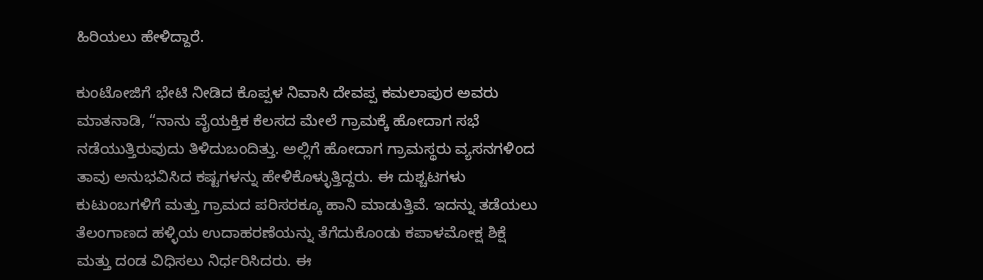ಹಿರಿಯಲು ಹೇಳಿದ್ದಾರೆ.

ಕುಂಟೋಜಿಗೆ ಭೇಟಿ ನೀಡಿದ ಕೊಪ್ಪಳ ನಿವಾಸಿ ದೇವಪ್ಪ ಕಮಲಾಪುರ ಅವರು ಮಾತನಾಡಿ, “ನಾನು ವೈಯಕ್ತಿಕ ಕೆಲಸದ ಮೇಲೆ ಗ್ರಾಮಕ್ಕೆ ಹೋದಾಗ ಸಭೆ ನಡೆಯುತ್ತಿರುವುದು ತಿಳಿದುಬಂದಿತ್ತು. ಅಲ್ಲಿಗೆ ಹೋದಾಗ ಗ್ರಾಮಸ್ಥರು ವ್ಯಸನಗಳಿಂದ ತಾವು ಅನುಭವಿಸಿದ ಕಷ್ಟಗಳನ್ನು ಹೇಳಿಕೊಳ್ಳುತ್ತಿದ್ದರು. ಈ ದುಶ್ಚಟಗಳು ಕುಟುಂಬಗಳಿಗೆ ಮತ್ತು ಗ್ರಾಮದ ಪರಿಸರಕ್ಕೂ ಹಾನಿ ಮಾಡುತ್ತಿವೆ. ಇದನ್ನು ತಡೆಯಲು ತೆಲಂಗಾಣದ ಹಳ್ಳಿಯ ಉದಾಹರಣೆಯನ್ನು ತೆಗೆದುಕೊಂಡು ಕಪಾಳಮೋಕ್ಷ ಶಿಕ್ಷೆ ಮತ್ತು ದಂಡ ವಿಧಿಸಲು ನಿರ್ಧರಿಸಿದರು. ಈ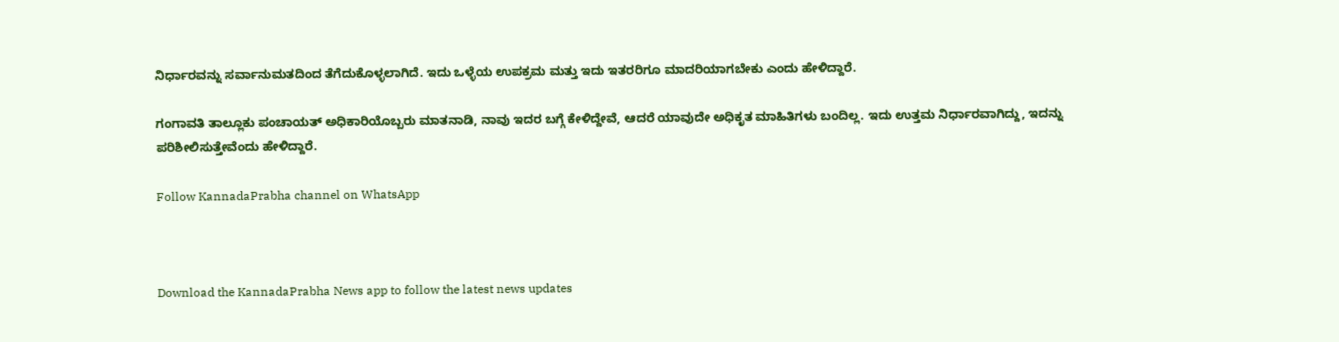ನಿರ್ಧಾರವನ್ನು ಸರ್ವಾನುಮತದಿಂದ ತೆಗೆದುಕೊಳ್ಳಲಾಗಿದೆ. ಇದು ಒಳ್ಳೆಯ ಉಪಕ್ರಮ ಮತ್ತು ಇದು ಇತರರಿಗೂ ಮಾದರಿಯಾಗಬೇಕು ಎಂದು ಹೇಳಿದ್ದಾರೆ.

ಗಂಗಾವತಿ ತಾಲ್ಲೂಕು ಪಂಚಾಯತ್ ಅಧಿಕಾರಿಯೊಬ್ಬರು ಮಾತನಾಡಿ, ನಾವು ಇದರ ಬಗ್ಗೆ ಕೇಳಿದ್ದೇವೆ, ಆದರೆ ಯಾವುದೇ ಅಧಿಕೃತ ಮಾಹಿತಿಗಳು ಬಂದಿಲ್ಲ. ಇದು ಉತ್ತಮ ನಿರ್ಧಾರವಾಗಿದ್ದು, ಇದನ್ನು ಪರಿಶೀಲಿಸುತ್ತೇವೆಂದು ಹೇಳಿದ್ದಾರೆ.

Follow KannadaPrabha channel on WhatsApp



Download the KannadaPrabha News app to follow the latest news updates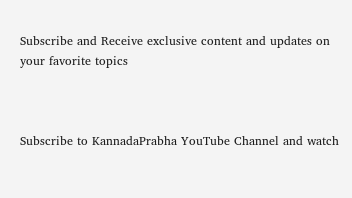Subscribe and Receive exclusive content and updates on your favorite topics



Subscribe to KannadaPrabha YouTube Channel and watch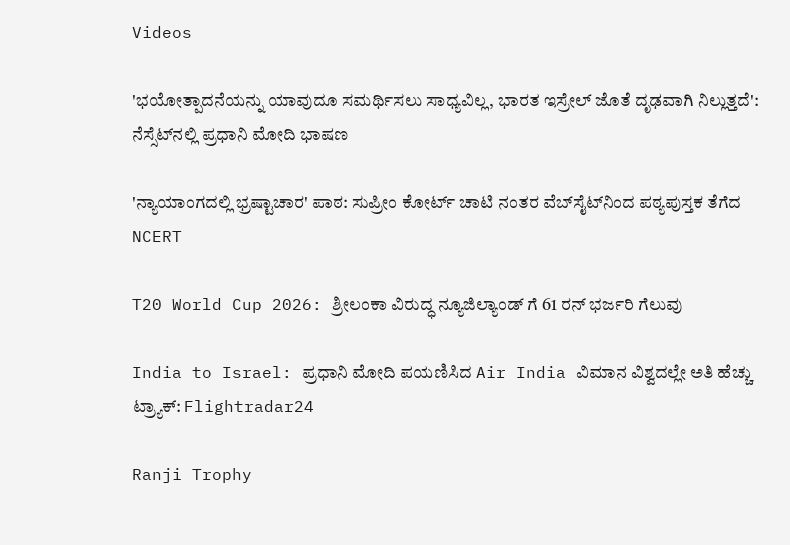Videos

'ಭಯೋತ್ಪಾದನೆಯನ್ನು ಯಾವುದೂ ಸಮರ್ಥಿಸಲು ಸಾಧ್ಯವಿಲ್ಲ, ಭಾರತ ಇಸ್ರೇಲ್ ಜೊತೆ ದೃಢವಾಗಿ ನಿಲ್ಲುತ್ತದೆ': ನೆಸ್ಸೆಟ್‌ನಲ್ಲಿ ಪ್ರಧಾನಿ ಮೋದಿ ಭಾಷಣ

'ನ್ಯಾಯಾಂಗದಲ್ಲಿ ಭ್ರಷ್ಟಾಚಾರ' ಪಾಠ: ಸುಪ್ರೀಂ ಕೋರ್ಟ್ ಚಾಟಿ ನಂತರ ವೆಬ್‌ಸೈಟ್‌ನಿಂದ ಪಠ್ಯಪುಸ್ತಕ ತೆಗೆದ NCERT

T20 World Cup 2026: ಶ್ರೀಲಂಕಾ ವಿರುದ್ಧ ನ್ಯೂಜಿಲ್ಯಾಂಡ್ ಗೆ 61 ರನ್ ಭರ್ಜರಿ ಗೆಲುವು

India to Israel: ಪ್ರಧಾನಿ ಮೋದಿ ಪಯಣಿಸಿದ Air India ವಿಮಾನ ವಿಶ್ವದಲ್ಲೇ ಅತಿ ಹೆಚ್ಚು ಟ್ರ್ಯಾಕ್: Flightradar24

Ranji Trophy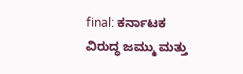final: ಕರ್ನಾಟಕ ವಿರುದ್ಧ ಜಮ್ಮು ಮತ್ತು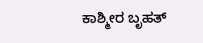ಕಾಶ್ಮೀರ ಬೃಹತ್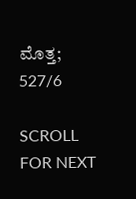ಮೊತ್ತ; 527/6

SCROLL FOR NEXT